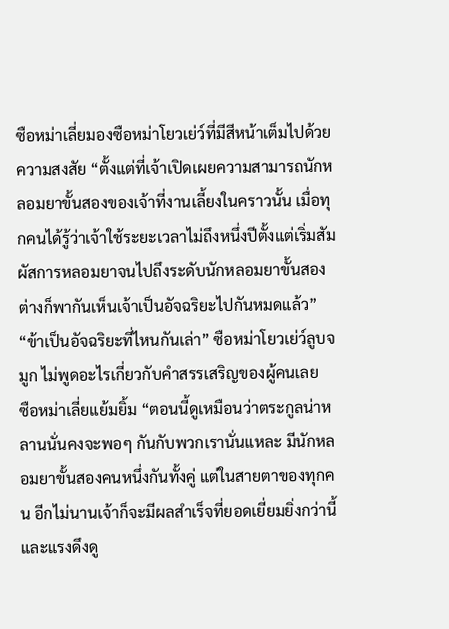ซือหม่าเลี่ยมองซือหม่าโยวเย่ว์ที่มีสีหน้าเต็มไปด้วยความสงสัย “ตั้งแต่ที่เจ้าเปิดเผยความสามารถนักหลอมยาขั้นสองของเจ้าที่งานเลี้ยงในคราวนั้น เมื่อทุกคนได้รู้ว่าเจ้าใช้ระยะเวลาไม่ถึงหนึ่งปีตั้งแต่เริ่มสัมผัสการหลอมยาจนไปถึงระดับนักหลอมยาขั้นสอง ต่างก็พากันเห็นเจ้าเป็นอัจฉริยะไปกันหมดแล้ว”
“ข้าเป็นอัจฉริยะที่ไหนกันเล่า” ซือหม่าโยวเย่ว์ลูบจมูก ไม่พูดอะไรเกี่ยวกับคำสรรเสริญของผู้คนเลย
ซือหม่าเลี่ยแย้มยิ้ม “ตอนนี้ดูเหมือนว่าตระกูลน่าหลานนั่นคงจะพอๆ กันกับพวกเรานั่นแหละ มีนักหลอมยาขั้นสองคนหนึ่งกันทั้งคู่ แต่ในสายตาของทุกคน อีกไม่นานเจ้าก็จะมีผลสำเร็จที่ยอดเยี่ยมยิ่งกว่านี้ และแรงดึงดู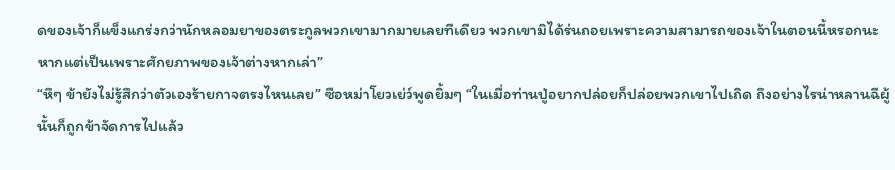ดของเจ้าก็แข็งแกร่งกว่านักหลอมยาของตระกูลพวกเขามากมายเลยทีเดียว พวกเขามิได้ร่นถอยเพราะความสามารถของเจ้าในตอนนี้หรอกนะ หากแต่เป็นเพราะศักยภาพของเจ้าต่างหากเล่า”
“หึๆ ข้ายังไม่รู้สึกว่าตัวเองร้ายกาจตรงไหนเลย” ซือหม่าโยวเย่ว์พูดยิ้มๆ “ในเมื่อท่านปู่อยากปล่อยก็ปล่อยพวกเขาไปเถิด ถึงอย่างไรน่าหลานฉีผู้นั้นก็ถูกข้าจัดการไปแล้ว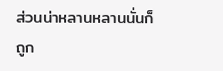ส่วนน่าหลานหลานนั่นก็ถูก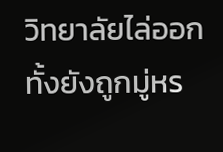วิทยาลัยไล่ออก ทั้งยังถูกมู่หร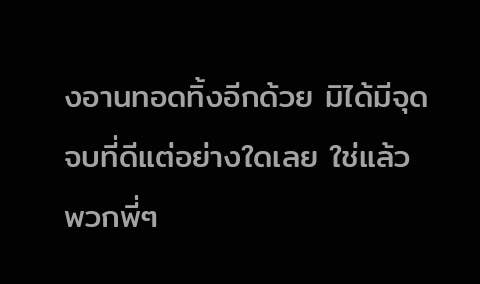งอานทอดทิ้งอีกด้วย มิได้มีจุดจบที่ดีแต่อย่างใดเลย ใช่แล้ว พวกพี่ๆ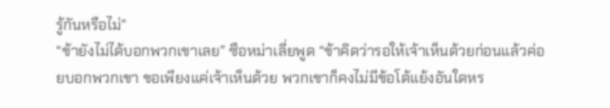รู้กันหรือไม่”
“ข้ายังไม่ได้บอกพวกเขาเลย” ซือหม่าเลี่ยพูด “ข้าคิดว่ารอให้เจ้าเห็นด้วยก่อนแล้วค่อยบอกพวกเขา ขอเพียงแค่เจ้าเห็นด้วย พวกเขาก็คงไม่มีข้อโต้แย้งอันใดหร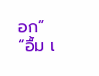อก”
“อื้ม เ